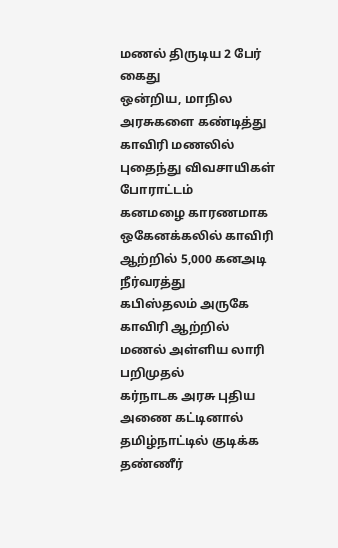மணல் திருடிய 2 பேர் கைது
ஒன்றிய, மாநில அரசுகளை கண்டித்து காவிரி மணலில் புதைந்து விவசாயிகள் போராட்டம்
கனமழை காரணமாக ஒகேனக்கலில் காவிரி ஆற்றில் 5,000 கனஅடி நீர்வரத்து
கபிஸ்தலம் அருகே காவிரி ஆற்றில் மணல் அள்ளிய லாரி பறிமுதல்
கர்நாடக அரசு புதிய அணை கட்டினால் தமிழ்நாட்டில் குடிக்க தண்ணீர்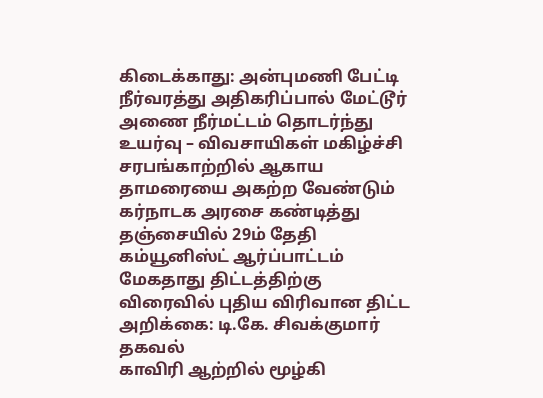கிடைக்காது: அன்புமணி பேட்டி
நீர்வரத்து அதிகரிப்பால் மேட்டூர் அணை நீர்மட்டம் தொடர்ந்து உயர்வு – விவசாயிகள் மகிழ்ச்சி
சரபங்காற்றில் ஆகாய தாமரையை அகற்ற வேண்டும்
கர்நாடக அரசை கண்டித்து தஞ்சையில் 29ம் தேதி கம்யூனிஸ்ட் ஆர்ப்பாட்டம்
மேகதாது திட்டத்திற்கு விரைவில் புதிய விரிவான திட்ட அறிக்கை: டி.கே. சிவக்குமார் தகவல்
காவிரி ஆற்றில் மூழ்கி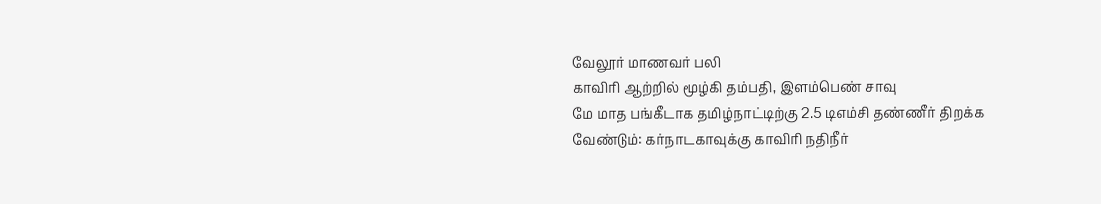வேலூர் மாணவர் பலி
காவிரி ஆற்றில் மூழ்கி தம்பதி, இளம்பெண் சாவு
மே மாத பங்கீடாக தமிழ்நாட்டிற்கு 2.5 டிஎம்சி தண்ணீர் திறக்க வேண்டும்: கர்நாடகாவுக்கு காவிரி நதிநீர்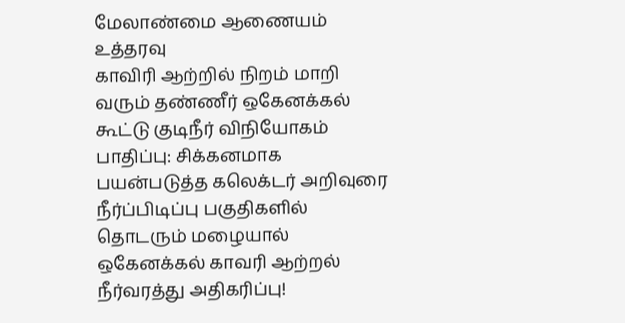மேலாண்மை ஆணையம் உத்தரவு
காவிரி ஆற்றில் நிறம் மாறி வரும் தண்ணீர் ஒகேனக்கல் கூட்டு குடிநீர் விநியோகம் பாதிப்பு: சிக்கனமாக பயன்படுத்த கலெக்டர் அறிவுரை
நீர்ப்பிடிப்பு பகுதிகளில் தொடரும் மழையால் ஒகேனக்கல் காவரி ஆற்றல் நீர்வரத்து அதிகரிப்பு!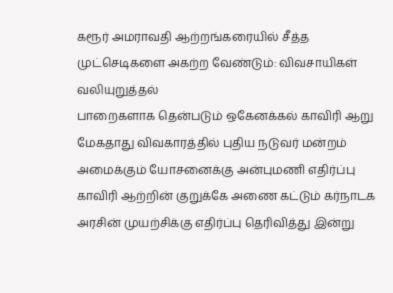கரூர் அமராவதி ஆற்றங்கரையில் சீத்த முட்செடிகளை அகற்ற வேண்டும்: விவசாயிகள் வலியுறுத்தல்
பாறைகளாக தென்படும் ஒகேனக்கல் காவிரி ஆறு
மேகதாது விவகாரத்தில் புதிய நடுவர் மன்றம் அமைக்கும் யோசனைக்கு அன்புமணி எதிர்ப்பு
காவிரி ஆற்றின் குறுக்கே அணை கட்டும் கர்நாடக அரசின் முயற்சிக்கு எதிர்ப்பு தெரிவித்து இன்று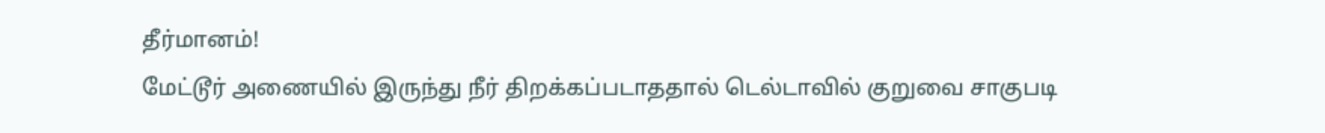தீர்மானம்!
மேட்டூர் அணையில் இருந்து நீர் திறக்கப்படாததால் டெல்டாவில் குறுவை சாகுபடி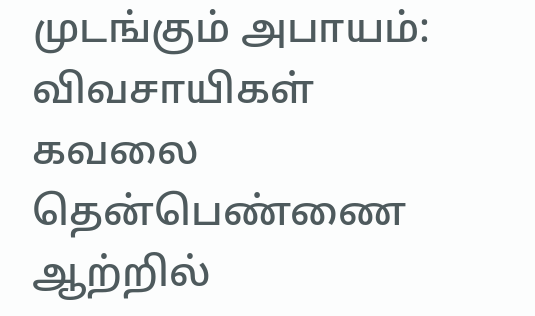முடங்கும் அபாயம்: விவசாயிகள் கவலை
தென்பெண்ணை ஆற்றில்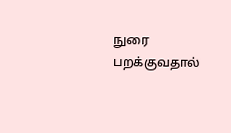நுரை பறக்குவதால்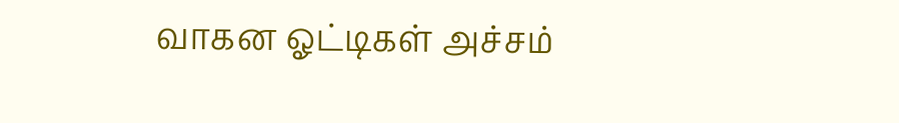வாகன ஓட்டிகள் அச்சம்